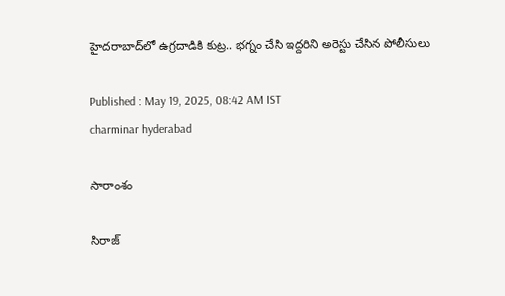హైదరాబాద్‌లో ఉగ్రదాడికి కుట్ర.. భగ్నం చేసి ఇద్దరిని అరెస్టు చేసిన పోలీసులు

Published : May 19, 2025, 08:42 AM IST
charminar hyderabad

సారాంశం

సిరాజ్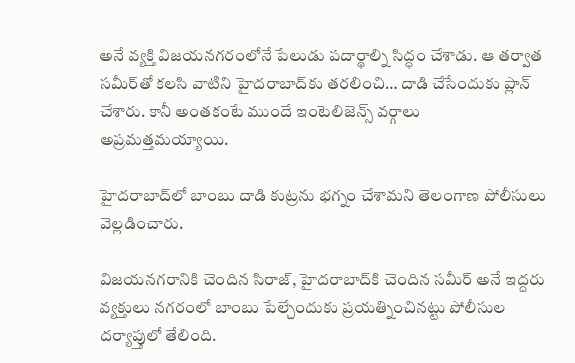అనే వ్యక్తి విజయనగరంలోనే పేలుడు పదార్థాల్ని సిద్ధం చేశాడు. ఆ తర్వాత సమీర్‌తో కలసి వాటిని హైదరాబాద్‌కు తరలించి… దాడి చేసేందుకు ప్లాన్ చేశారు. కానీ అంతకంటే ముందే ఇంటెలిజెన్స్ వర్గాలు అప్రమత్తమయ్యాయి.

హైదరాబాద్‌లో బాంబు దాడి కుట్రను భగ్నం చేశామని తెలంగాణ పోలీసులు వెల్లడించారు.

విజయనగరానికి చెందిన సిరాజ్, హైదరాబాద్‌కి చెందిన సమీర్ అనే ఇద్దరు వ్యక్తులు నగరంలో బాంబు పేల్చేందుకు ప్రయత్నించినట్టు పోలీసుల దర్యాప్తులో తేలింది.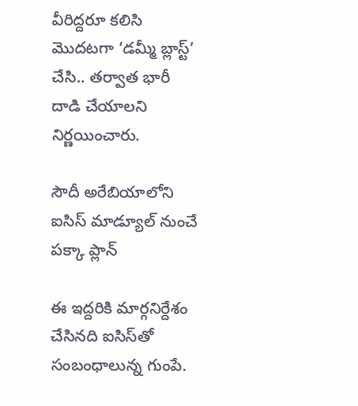వీరిద్దరూ కలిసి మొదటగా ‘డమ్మీ బ్లాస్ట్’ చేసి.. తర్వాత భారీ దాడి చేయాలని నిర్ణయించారు.

సౌదీ అరేబియాలోని ఐసిస్ మాడ్యూల్‌ నుంచే పక్కా ప్లాన్‌

ఈ ఇద్దరికి మార్గనిర్దేశం చేసినది ఐసిస్‌తో సంబంధాలున్న గుంపే.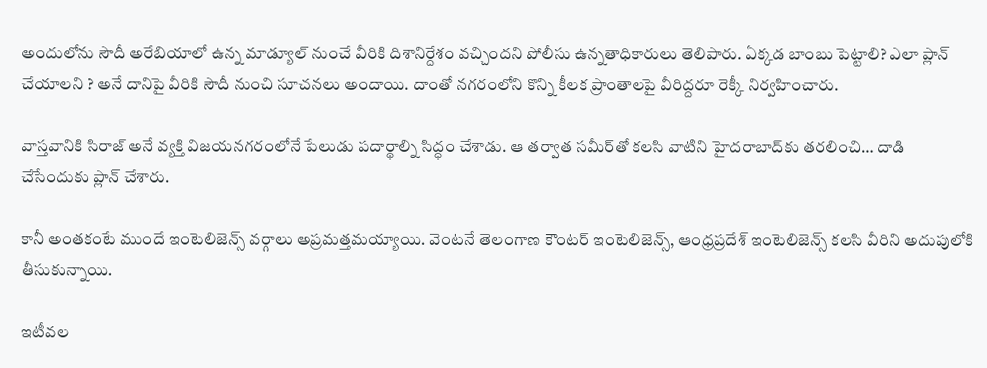అందులోను సౌదీ అరేబియాలో ఉన్న మాడ్యూల్‌ నుంచే వీరికి దిశానిర్దేశం వచ్చిందని పోలీసు ఉన్నతాధికారులు తెలిపారు. ఏక్కడ బాంబు పెట్టాలి? ఎలా ప్లాన్ చేయాలని ? అనే దానిపై వీరికి సౌదీ నుంచి సూచనలు అందాయి. దాంతో నగరంలోని కొన్ని కీలక ప్రాంతాలపై వీరిద్దరూ రెక్కీ నిర్వహించారు.

వాస్తవానికి సిరాజ్ అనే వ్యక్తి విజయనగరంలోనే పేలుడు పదార్థాల్ని సిద్ధం చేశాడు. ఆ తర్వాత సమీర్‌తో కలసి వాటిని హైదరాబాద్‌కు తరలించి… దాడి చేసేందుకు ప్లాన్ చేశారు.

కానీ అంతకంటే ముందే ఇంటెలిజెన్స్ వర్గాలు అప్రమత్తమయ్యాయి. వెంటనే తెలంగాణ కౌంటర్ ఇంటెలిజెన్స్, ఆంధ్రప్రదేశ్ ఇంటెలిజెన్స్ కలసి వీరిని అదుపులోకి తీసుకున్నాయి.

ఇటీవల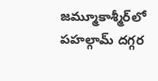జమ్మూకాశ్మీర్‌లో పహల్గామ్ దగ్గర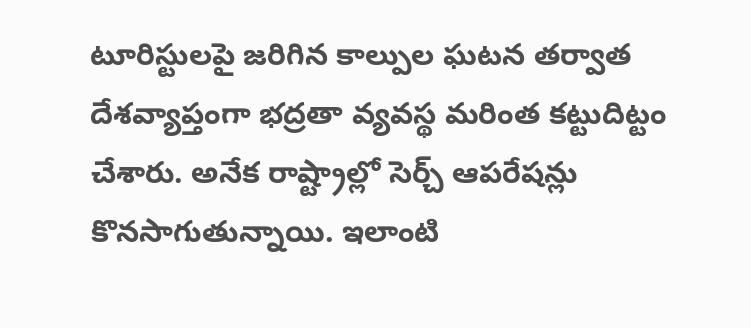టూరిస్టులపై జరిగిన కాల్పుల ఘటన తర్వాత దేశవ్యాప్తంగా భద్రతా వ్యవస్థ మరింత కట్టుదిట్టం చేశారు. అనేక రాష్ట్రాల్లో సెర్చ్ ఆపరేషన్లు కొనసాగుతున్నాయి. ఇలాంటి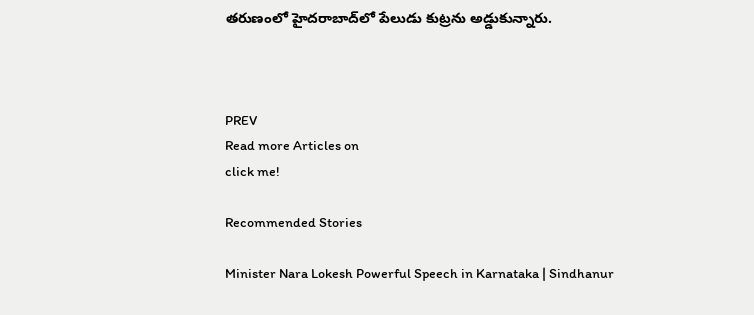తరుణంలో హైదరాబాద్‌లో పేలుడు కుట్రను అడ్డుకున్నారు.



PREV
Read more Articles on
click me!

Recommended Stories

Minister Nara Lokesh Powerful Speech in Karnataka | Sindhanur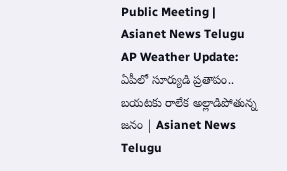Public Meeting | Asianet News Telugu
AP Weather Update: ఏపీలో సూర్యుడి ప్రతాపం.. బయటకు రాలేక అల్లాడిపోతున్న జనం | Asianet News Telugu